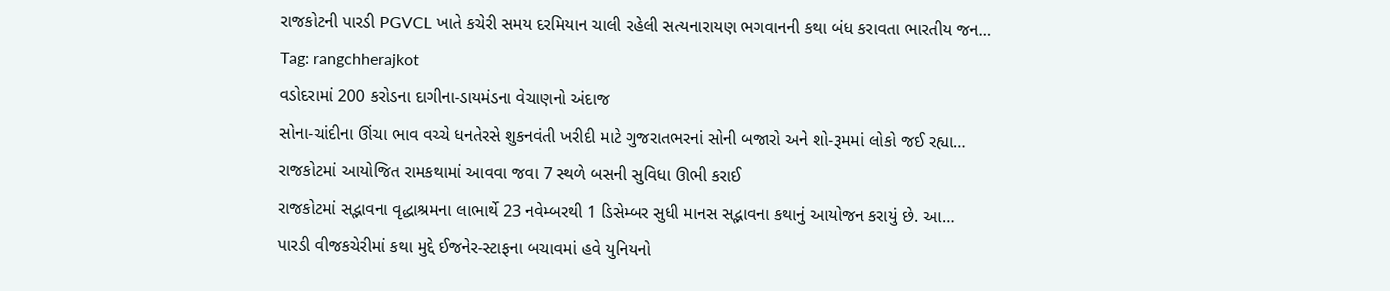રાજકોટની પારડી PGVCL ખાતે કચેરી સમય દરમિયાન ચાલી રહેલી સત્યનારાયણ ભગવાનની કથા બંધ કરાવતા ભારતીય જન…
Tag: rangchherajkot
વડોદરામાં 200 કરોડના દાગીના-ડાયમંડના વેચાણનો અંદાજ
સોના-ચાંદીના ઊંચા ભાવ વચ્ચે ધનતેરસે શુકનવંતી ખરીદી માટે ગુજરાતભરનાં સોની બજારો અને શો-રૂમમાં લોકો જઈ રહ્યા…
રાજકોટમાં આયોજિત રામકથામાં આવવા જવા 7 સ્થળે બસની સુવિધા ઊભી કરાઈ
રાજકોટમાં સદ્ભાવના વૃદ્ધાશ્રમના લાભાર્થે 23 નવેમ્બરથી 1 ડિસેમ્બર સુધી માનસ સદ્ભાવના કથાનું આયોજન કરાયું છે. આ…
પારડી વીજકચેરીમાં કથા મુદ્દે ઈજનેર-સ્ટાફના બચાવમાં હવે યુનિયનો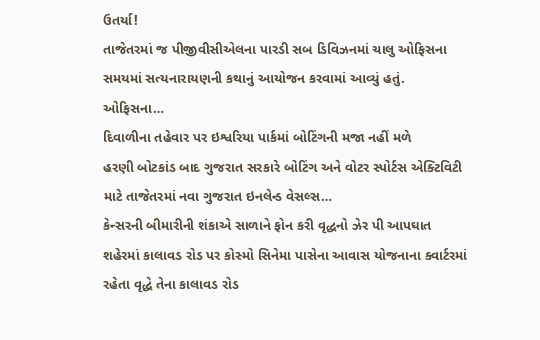ઉતર્યા!
તાજેતરમાં જ પીજીવીસીએલના પારડી સબ ડિવિઝનમાં ચાલુ ઓફિસના સમયમાં સત્યનારાયણની કથાનું આયોજન કરવામાં આવ્યું હતું. ઓફિસના…
દિવાળીના તહેવાર પર ઇશ્વરિયા પાર્કમાં બોટિંગની મજા નહીં મળે
હરણી બોટકાંડ બાદ ગુજરાત સરકારે બોટિંગ અને વોટર સ્પોર્ટસ એક્ટિવિટી માટે તાજેતરમાં નવા ગુજરાત ઇનલેન્ડ વેસલ્સ…
કેન્સરની બીમારીની શંકાએ સાળાને ફોન કરી વૃદ્ધનો ઝેર પી આપઘાત
શહેરમાં કાલાવડ રોડ પર કોસ્મો સિનેમા પાસેના આવાસ યોજનાના ક્વાર્ટરમાં રહેતા વૃદ્ધે તેના કાલાવડ રોડ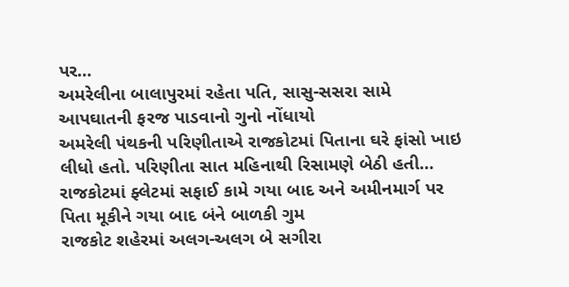પર…
અમરેલીના બાલાપુરમાં રહેતા પતિ, સાસુ-સસરા સામે આપઘાતની ફરજ પાડવાનો ગુનો નોંધાયો
અમરેલી પંથકની પરિણીતાએ રાજકોટમાં પિતાના ઘરે ફાંસો ખાઇ લીધો હતો. પરિણીતા સાત મહિનાથી રિસામણે બેઠી હતી…
રાજકોટમાં ફ્લેટમાં સફાઈ કામે ગયા બાદ અને અમીનમાર્ગ પર પિતા મૂકીને ગયા બાદ બંને બાળકી ગુમ
રાજકોટ શહેરમાં અલગ-અલગ બે સગીરા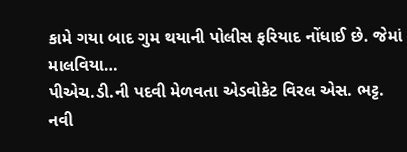કામે ગયા બાદ ગુમ થયાની પોલીસ ફરિયાદ નોંધાઈ છે. જેમાં માલવિયા…
પીએચ.ડી.ની પદવી મેળવતા એડવોકેટ વિરલ એસ. ભટ્ટ.
નવી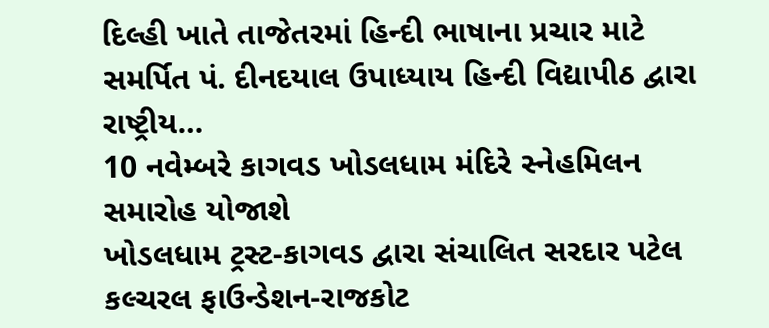દિલ્હી ખાતે તાજેતરમાં હિન્દી ભાષાના પ્રચાર માટે સમર્પિત પં. દીનદયાલ ઉપાધ્યાય હિન્દી વિદ્યાપીઠ દ્વારા રાષ્ટ્રીય…
10 નવેમ્બરે કાગવડ ખોડલધામ મંદિરે સ્નેહમિલન સમારોહ યોજાશે
ખોડલધામ ટ્રસ્ટ-કાગવડ દ્વારા સંચાલિત સરદાર પટેલ કલ્ચરલ ફાઉન્ડેશન-રાજકોટ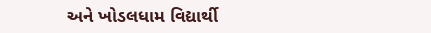અને ખોડલધામ વિદ્યાર્થી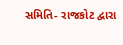સમિતિ- રાજકોટ દ્વારા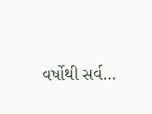વર્ષોથી સર્વ…